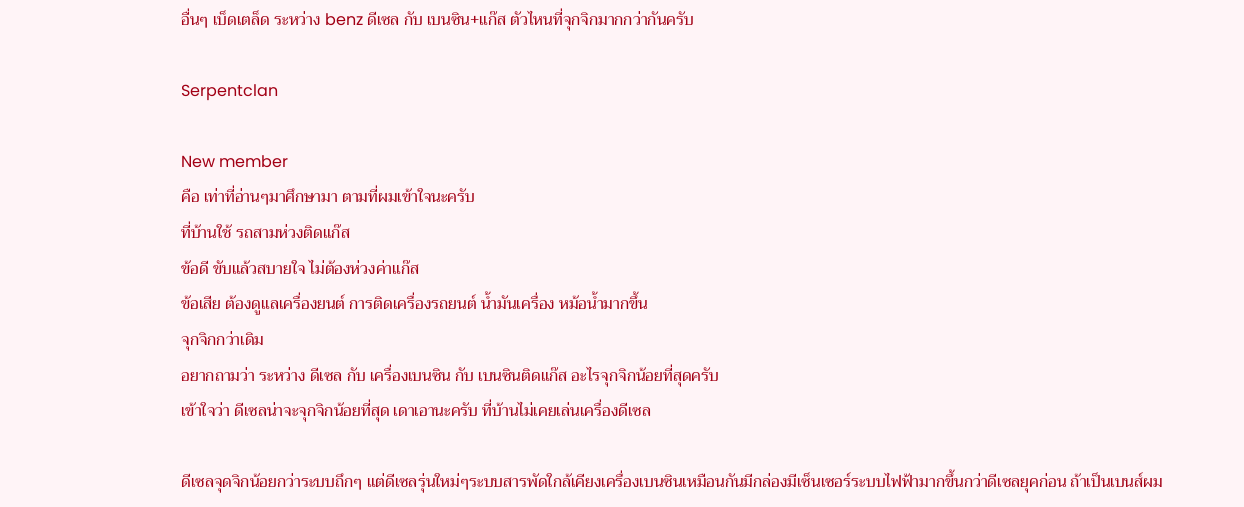อื่นๆ เบ็ดเตล็ด ระหว่าง benz ดีเซล กับ เบนซิน+แก๊ส ตัวไหนที่จุกจิกมากกว่ากันครับ

Serpentclan

New member
คือ เท่าที่อ่านๆมาศึกษามา ตามที่ผมเข้าใจนะครับ
ที่บ้านใช้ รถสามห่วงติดแก๊ส
ข้อดี ขับแล้วสบายใจ ไม่ต้องห่วงค่าแก๊ส
ข้อเสีย ต้องดูแลเครื่องยนต์ การติดเครื่องรถยนต์ น้ำมันเครื่อง หม้อน้ำมากขึ้น
จุกจิกกว่าเดิม
อยากถามว่า ระหว่าง ดีเซล กับ เครื่องเบนซิน กับ เบนซินติดแก๊ส อะไรจุกจิกน้อยที่สุดครับ
เข้าใจว่า ดีเซลน่าจะจุกจิกน้อยที่สุด เดาเอานะครับ ที่บ้านไม่เคยเล่นเครื่องดีเซล

ดีเซลจุดจิกน้อยกว่าระบบถึกๆ แต่ดีเซลรุ่นใหม่ๆระบบสารพัดใกล้เคียงเครื่องเบนซินเหมือนกันมีกล่องมีเซ็นเซอร์ระบบไฟฟ้ามากขึ้นกว่าดีเซลยุคก่อน ถ้าเป็นเบนส์ผม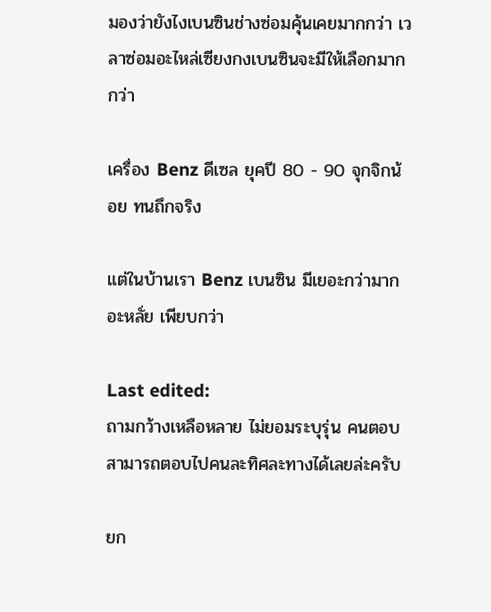มองว่ายังไงเบนซินช่างซ่อมคุ้นเคยมากกว่า เวลาซ่อมอะไหล่เซียงกงเบนซินจะมีให้เลือกมากกว่า

เครื่อง Benz ดีเซล ยุคปี 80 - 90 จุกจิกน้อย ทนถึกจริง

แต่ในบ้านเรา Benz เบนซิน มีเยอะกว่ามาก อะหลั่ย เพียบกว่า

Last edited:
ถามกว้างเหลือหลาย ไม่ยอมระบุรุ่น คนตอบสามารถตอบไปคนละทิศละทางได้เลยล่ะครับ

ยก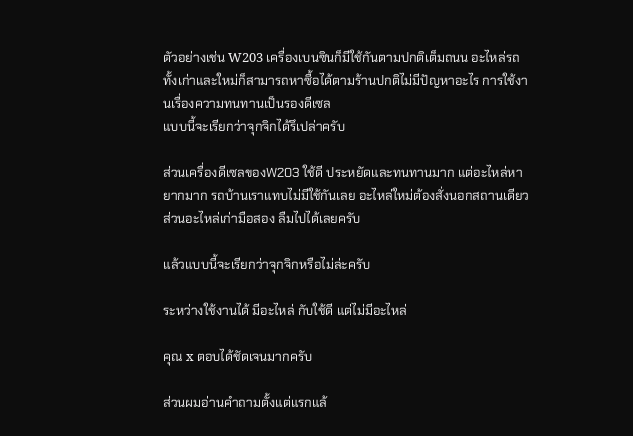ตัวอย่างเช่น W203 เครื่องเบนซินก็มีใช้กันตามปกติเต็มถนน อะไหล่รถทั้งเก่าและใหม่ก็สามารถหาซื้อได้ตามร้านปกติไม่มีปัญหาอะไร การใช้งานเรื่องความทนทานเป็นรองดีเซล
แบบนี้จะเรียกว่าจุกจิกได้รึเปล่าครับ

ส่วนเครื่องดีเซลของW203 ใช้ดี ประหยัดและทนทานมาก แต่อะไหล่หายากมาก รถบ้านเราแทบไม่มีใช้กันเลย อะไหล่ใหม่ต้องสั่งนอกสถานเดียว ส่วนอะไหล่เก่ามือสอง ลืมไปได้เลยครับ

แล้วแบบนี้จะเรียกว่าจุกจิกหรือไม่ล่ะครับ

ระหว่างใช้งานได้ มีอะไหล่ กับใช้ดี แต่ไม่มีอะไหล่

คุณ x ตอบได้ชัดเจนมากครับ

ส่วนผมอ่านคำถามตั้งแต่แรกแล้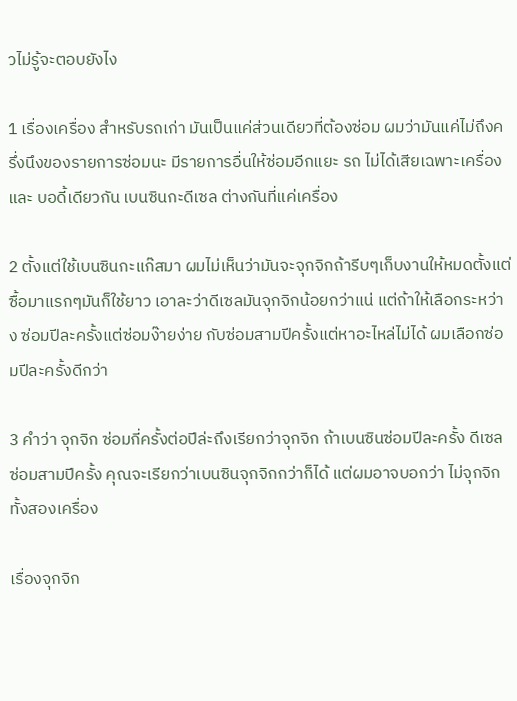วไม่รู้จะตอบยังไง

1 เรื่องเครื่อง สำหรับรถเก่า มันเป็นแค่ส่วนเดียวที่ต้องซ่อม ผมว่ามันแค่ไม่ถึงครึ่งนึงของรายการซ่อมนะ มีรายการอื่นให้ซ่อมอีกแยะ รถ ไม่ได้เสียเฉพาะเครื่อง และ บอดี้เดียวกัน เบนซินกะดีเซล ต่างกันที่แค่เครื่อง

2 ตั้งแต่ใช้เบนซินกะแก๊สมา ผมไม่เห็นว่ามันจะจุกจิกถ้ารีบๆเก็บงานให้หมดตั้งแต่ซื้อมาแรกๆมันก็ใช้ยาว เอาละว่าดีเซลมันจุกจิกน้อยกว่าแน่ แต่ถ้าให้เลือกระหว่าง ซ่อมปีละครั้งแต่ซ่อมง๊ายง่าย กับซ่อมสามปีครั้งแต่หาอะไหล่ไม่ได้ ผมเลือกซ่อมปีละครั้งดีกว่า

3 คำว่า จุกจิก ซ่อมกี่ครั้งต่อปีล่ะถึงเรียกว่าจุกจิก ถ้าเบนซินซ่อมปีละครั้ง ดีเซลซ่อมสามปีครั้ง คุณจะเรียกว่าเบนซินจุกจิกกว่าก็ได้ แต่ผมอาจบอกว่า ไม่จุกจิกทั้งสองเครื่อง

เรื่องจุกจิก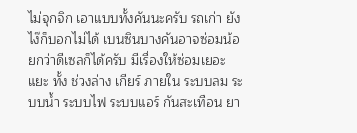ไม่จุกจิก เอาแบบทั้งคันนะครับ รถเก่า ยังไง๊ก็บอกไม่ได้ เบนซินบางคันอาจซ่อมน้อยกว่าดีเซลก็ได้ครับ มีเรื่องให้ซ่อมเยอะแยะ ทั้ง ช่วงล่าง เกียร์ ภายใน ระบบลม ระบบน้ำ ระบบไฟ ระบบแอร์ กันสะเทือน ยา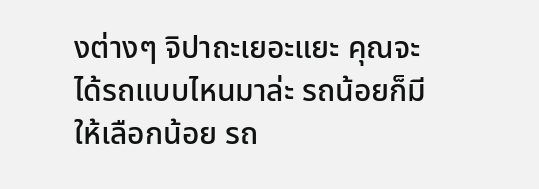งต่างๆ จิปาถะเยอะแยะ คุณจะได้รถแบบไหนมาล่ะ รถน้อยก็มีให้เลือกน้อย รถ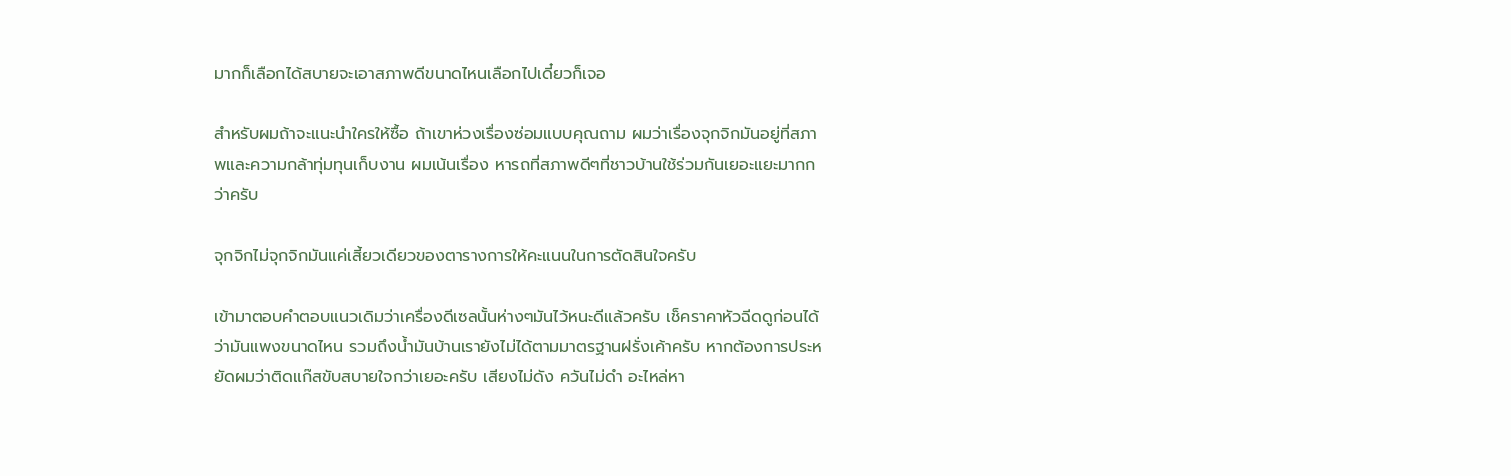มากก็เลือกได้สบายจะเอาสภาพดีขนาดไหนเลือกไปเดี๋ยวก็เจอ

สำหรับผมถ้าจะแนะนำใครให้ซื้อ ถ้าเขาห่วงเรื่องซ่อมแบบคุณถาม ผมว่าเรื่องจุกจิกมันอยู่ที่สภาพและความกล้าทุ่มทุนเก็บงาน ผมเน้นเรื่อง หารถที่สภาพดีๆที่ชาวบ้านใช้ร่วมกันเยอะแยะมากกว่าครับ

จุกจิกไม่จุกจิกมันแค่เสี้ยวเดียวของตารางการให้คะแนนในการตัดสินใจครับ

เข้ามาตอบคำตอบแนวเดิมว่าเครื่องดีเซลนั้นห่างๆมันไว้หนะดีแล้วครับ เช็คราคาหัวฉีดดูก่อนได้ว่ามันแพงขนาดไหน รวมถึงน้ำมันบ้านเรายังไม่ได้ตามมาตรฐานฝรั่งเค้าครับ หากต้องการประหยัดผมว่าติดแก๊สขับสบายใจกว่าเยอะครับ เสียงไม่ดัง ควันไม่ดำ อะไหล่หา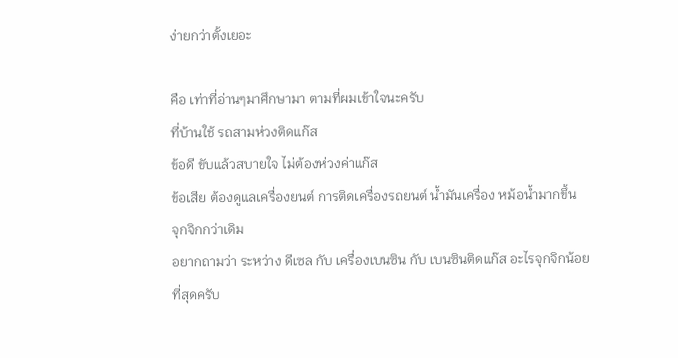ง่ายกว่าตั้งเยอะ

คือ เท่าที่อ่านๆมาศึกษามา ตามที่ผมเข้าใจนะครับ
ที่บ้านใช้ รถสามห่วงติดแก๊ส
ข้อดี ขับแล้วสบายใจ ไม่ต้องห่วงค่าแก๊ส
ข้อเสีย ต้องดูแลเครื่องยนต์ การติดเครื่องรถยนต์ น้ำมันเครื่อง หม้อน้ำมากขึ้น
จุกจิกกว่าเดิม
อยากถามว่า ระหว่าง ดีเซล กับ เครื่องเบนซิน กับ เบนซินติดแก๊ส อะไรจุกจิกน้อยที่สุดครับ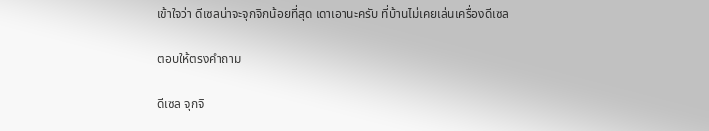เข้าใจว่า ดีเซลน่าจะจุกจิกน้อยที่สุด เดาเอานะครับ ที่บ้านไม่เคยเล่นเครื่องดีเซล

ตอบให้ตรงคำถาม

ดีเซล จุกจิ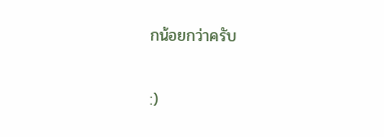กน้อยกว่าครับ

:)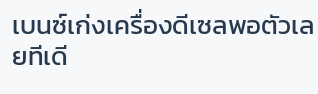เบนซ์เก่งเครื่องดีเซลพอตัวเลยทีเดี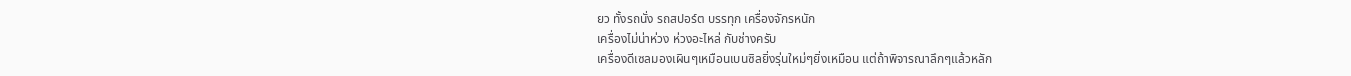ยว ทั้งรถนั่ง รถสปอร์ต บรรทุก เครื่องจักรหนัก
เครื่องไม่น่าห่วง ห่วงอะไหล่ กับช่างครับ
เครื่องดีเซลมองเผินๆเหมือนเบนซิลยิ่งรุ่นใหม่ๆยิ่งเหมือน แต่ถ้าพิจารณาลึกๆแล้วหลัก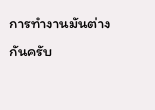การทำงานมันต่างกันครับ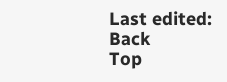Last edited:
Back
Top